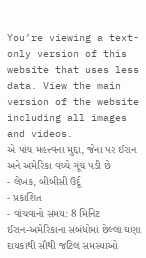You’re viewing a text-only version of this website that uses less data. View the main version of the website including all images and videos.
એ પાંચ મહત્ત્વના મુદ્દા, જેના પર ઈરાન અને અમેરિકા વચ્ચે ગૂંચ પડી છે
- લેખક, બીબીસી ઉર્દૂ
- પ્રકાશિત
- વાંચવાનો સમય: 8 મિનિટ
ઈરાન-અમેરિકાના સંબંધોમાં છેલ્લા ઘણા દાયકાથી સૌથી જટિલ સમસ્યાઓ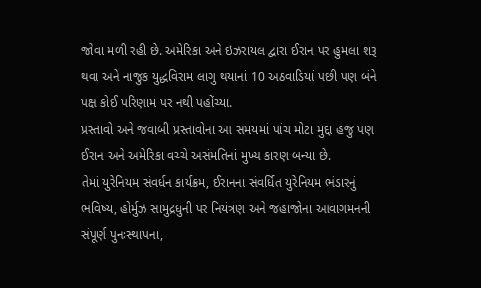જોવા મળી રહી છે. અમેરિકા અને ઇઝરાયલ દ્વારા ઈરાન પર હુમલા શરૂ થવા અને નાજુક યુદ્ધવિરામ લાગુ થયાનાં 10 અઠવાડિયાં પછી પણ બંને પક્ષ કોઈ પરિણામ પર નથી પહોંચ્યા.
પ્રસ્તાવો અને જવાબી પ્રસ્તાવોના આ સમયમાં પાંચ મોટા મુદ્દા હજુ પણ ઈરાન અને અમેરિકા વચ્ચે અસંમતિનાં મુખ્ય કારણ બન્યા છે.
તેમાં યુરેનિયમ સંવર્ધન કાર્યક્રમ, ઈરાનના સંવર્ધિત યુરેનિયમ ભંડારનું ભવિષ્ય, હોર્મુઝ સામુદ્રધુની પર નિયંત્રણ અને જહાજોના આવાગમનની સંપૂર્ણ પુનઃસ્થાપના,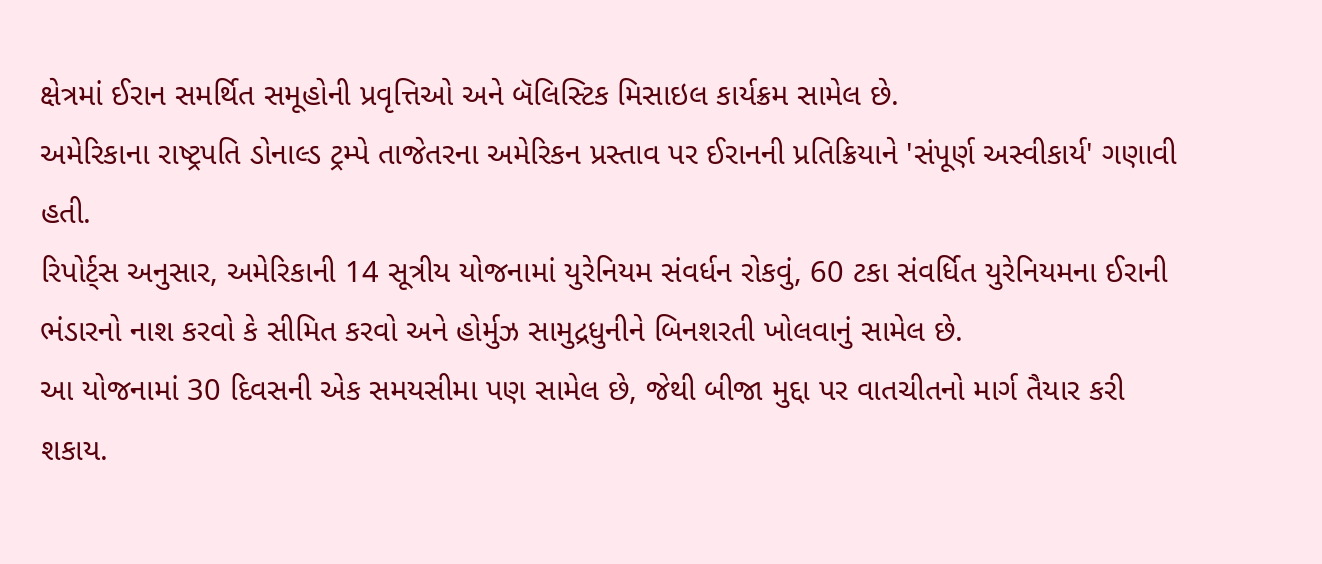ક્ષેત્રમાં ઈરાન સમર્થિત સમૂહોની પ્રવૃત્તિઓ અને બૅલિસ્ટિક મિસાઇલ કાર્યક્રમ સામેલ છે.
અમેરિકાના રાષ્ટ્રપતિ ડોનાલ્ડ ટ્રમ્પે તાજેતરના અમેરિકન પ્રસ્તાવ પર ઈરાનની પ્રતિક્રિયાને 'સંપૂર્ણ અસ્વીકાર્ય' ગણાવી હતી.
રિપોર્ટ્સ અનુસાર, અમેરિકાની 14 સૂત્રીય યોજનામાં યુરેનિયમ સંવર્ધન રોકવું, 60 ટકા સંવર્ધિત યુરેનિયમના ઈરાની ભંડારનો નાશ કરવો કે સીમિત કરવો અને હોર્મુઝ સામુદ્રધુનીને બિનશરતી ખોલવાનું સામેલ છે.
આ યોજનામાં 30 દિવસની એક સમયસીમા પણ સામેલ છે, જેથી બીજા મુદ્દા પર વાતચીતનો માર્ગ તૈયાર કરી શકાય.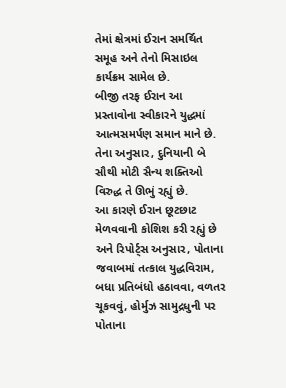તેમાં ક્ષેત્રમાં ઈરાન સમર્થિત સમૂહ અને તેનો મિસાઇલ કાર્યક્રમ સામેલ છે.
બીજી તરફ ઈરાન આ પ્રસ્તાવોના સ્વીકારને યુદ્ધમાં આત્મસમર્પણ સમાન માને છે. તેના અનુસાર, દુનિયાની બે સૌથી મોટી સૈન્ય શક્તિઓ વિરુદ્ધ તે ઊભું રહ્યું છે.
આ કારણે ઈરાન છૂટછાટ મેળવવાની કોશિશ કરી રહ્યું છે અને રિપોર્ટ્સ અનુસાર, પોતાના જવાબમાં તત્કાલ યુદ્ધવિરામ, બધા પ્રતિબંધો હઠાવવા, વળતર ચૂકવવું, હોર્મુઝ સામુદ્રધુની પર પોતાના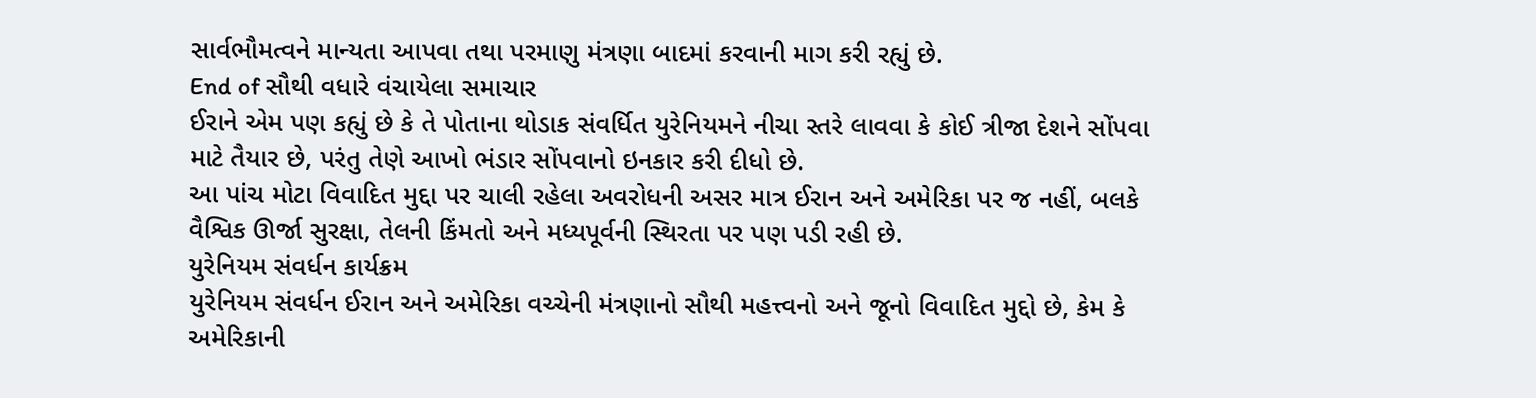સાર્વભૌમત્વને માન્યતા આપવા તથા પરમાણુ મંત્રણા બાદમાં કરવાની માગ કરી રહ્યું છે.
End of સૌથી વધારે વંચાયેલા સમાચાર
ઈરાને એમ પણ કહ્યું છે કે તે પોતાના થોડાક સંવર્ધિત યુરેનિયમને નીચા સ્તરે લાવવા કે કોઈ ત્રીજા દેશને સોંપવા માટે તૈયાર છે, પરંતુ તેણે આખો ભંડાર સોંપવાનો ઇનકાર કરી દીધો છે.
આ પાંચ મોટા વિવાદિત મુદ્દા પર ચાલી રહેલા અવરોધની અસર માત્ર ઈરાન અને અમેરિકા પર જ નહીં, બલકે વૈશ્વિક ઊર્જા સુરક્ષા, તેલની કિંમતો અને મધ્યપૂર્વની સ્થિરતા પર પણ પડી રહી છે.
યુરેનિયમ સંવર્ધન કાર્યક્રમ
યુરેનિયમ સંવર્ધન ઈરાન અને અમેરિકા વચ્ચેની મંત્રણાનો સૌથી મહત્ત્વનો અને જૂનો વિવાદિત મુદ્દો છે, કેમ કે અમેરિકાની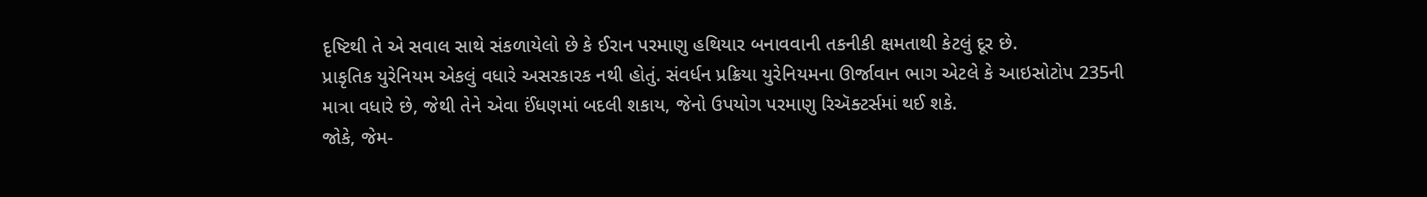દૃષ્ટિથી તે એ સવાલ સાથે સંકળાયેલો છે કે ઈરાન પરમાણુ હથિયાર બનાવવાની તકનીકી ક્ષમતાથી કેટલું દૂર છે.
પ્રાકૃતિક યુરેનિયમ એકલું વધારે અસરકારક નથી હોતું. સંવર્ધન પ્રક્રિયા યુરેનિયમના ઊર્જાવાન ભાગ એટલે કે આઇસોટોપ 235ની માત્રા વધારે છે, જેથી તેને એવા ઈંધણમાં બદલી શકાય, જેનો ઉપયોગ પરમાણુ રિઍક્ટર્સમાં થઈ શકે.
જોકે, જેમ-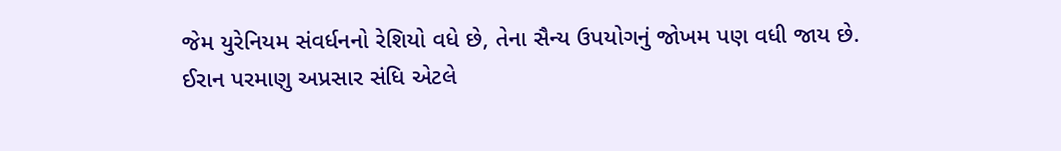જેમ યુરેનિયમ સંવર્ધનનો રેશિયો વધે છે, તેના સૈન્ય ઉપયોગનું જોખમ પણ વધી જાય છે.
ઈરાન પરમાણુ અપ્રસાર સંધિ એટલે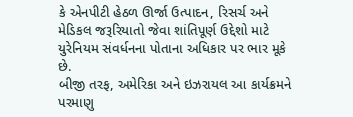કે એનપીટી હેઠળ ઊર્જા ઉત્પાદન, રિસર્ચ અને મેડિકલ જરૂરિયાતો જેવા શાંતિપૂર્ણ ઉદ્દેશો માટે યુરેનિયમ સંવર્ધનના પોતાના અધિકાર પર ભાર મૂકે છે.
બીજી તરફ, અમેરિકા અને ઇઝરાયલ આ કાર્યક્રમને પરમાણુ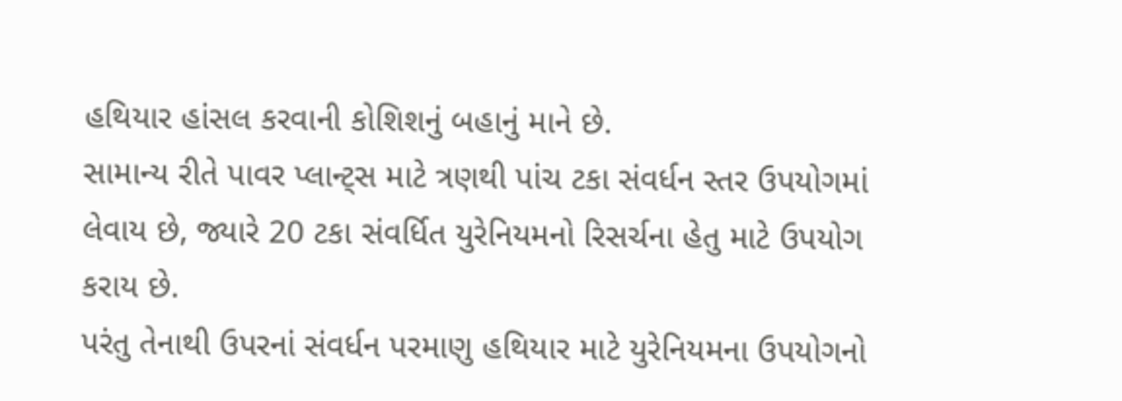હથિયાર હાંસલ કરવાની કોશિશનું બહાનું માને છે.
સામાન્ય રીતે પાવર પ્લાન્ટ્સ માટે ત્રણથી પાંચ ટકા સંવર્ધન સ્તર ઉપયોગમાં લેવાય છે, જ્યારે 20 ટકા સંવર્ધિત યુરેનિયમનો રિસર્ચના હેતુ માટે ઉપયોગ કરાય છે.
પરંતુ તેનાથી ઉપરનાં સંવર્ધન પરમાણુ હથિયાર માટે યુરેનિયમના ઉપયોગનો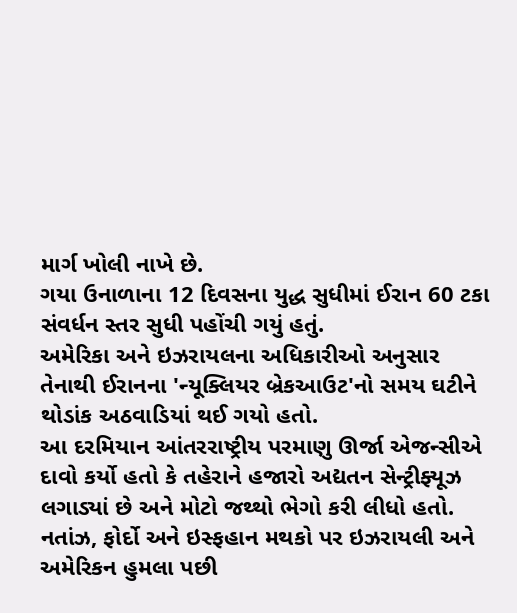માર્ગ ખોલી નાખે છે.
ગયા ઉનાળાના 12 દિવસના યુદ્ધ સુધીમાં ઈરાન 60 ટકા સંવર્ધન સ્તર સુધી પહોંચી ગયું હતું.
અમેરિકા અને ઇઝરાયલના અધિકારીઓ અનુસાર તેનાથી ઈરાનના 'ન્યૂક્લિયર બ્રેકઆઉટ'નો સમય ઘટીને થોડાંક અઠવાડિયાં થઈ ગયો હતો.
આ દરમિયાન આંતરરાષ્ટ્રીય પરમાણુ ઊર્જા એજન્સીએ દાવો કર્યો હતો કે તહેરાને હજારો અદ્યતન સેન્ટ્રીફ્યૂઝ લગાડ્યાં છે અને મોટો જથ્થો ભેગો કરી લીધો હતો.
નતાંઝ, ફોર્દો અને ઇસ્ફહાન મથકો પર ઇઝરાયલી અને અમેરિકન હુમલા પછી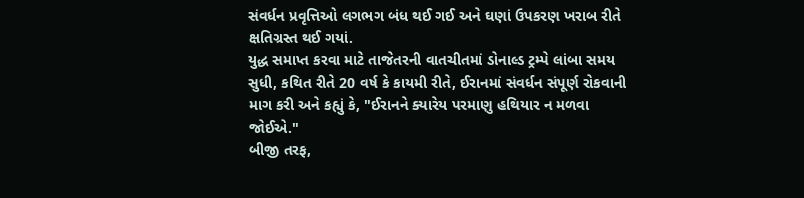સંવર્ધન પ્રવૃત્તિઓ લગભગ બંધ થઈ ગઈ અને ઘણાં ઉપકરણ ખરાબ રીતે ક્ષતિગ્રસ્ત થઈ ગયાં.
યુદ્ધ સમાપ્ત કરવા માટે તાજેતરની વાતચીતમાં ડોનાલ્ડ ટ્રમ્પે લાંબા સમય સુધી, કથિત રીતે 20 વર્ષ કે કાયમી રીતે, ઈરાનમાં સંવર્ધન સંપૂર્ણ રોકવાની માગ કરી અને કહ્યું કે, "ઈરાનને ક્યારેય પરમાણુ હથિયાર ન મળવા જોઈએ."
બીજી તરફ,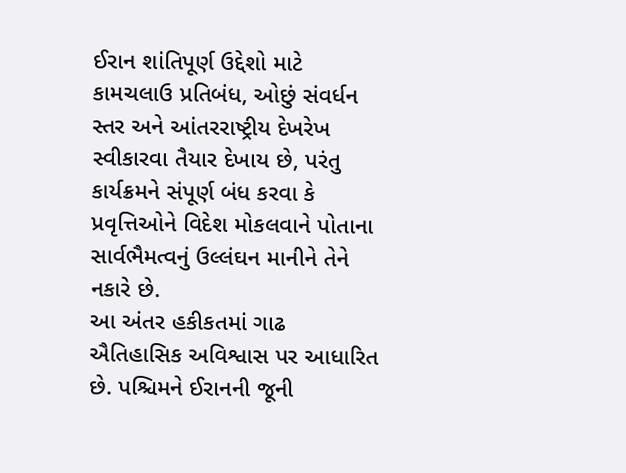ઈરાન શાંતિપૂર્ણ ઉદ્દેશો માટે કામચલાઉ પ્રતિબંધ, ઓછું સંવર્ધન સ્તર અને આંતરરાષ્ટ્રીય દેખરેખ સ્વીકારવા તૈયાર દેખાય છે, પરંતુ કાર્યક્રમને સંપૂર્ણ બંધ કરવા કે પ્રવૃત્તિઓને વિદેશ મોકલવાને પોતાના સાર્વભૈમત્વનું ઉલ્લંઘન માનીને તેને નકારે છે.
આ અંતર હકીકતમાં ગાઢ ઐતિહાસિક અવિશ્વાસ પર આધારિત છે. પશ્ચિમને ઈરાનની જૂની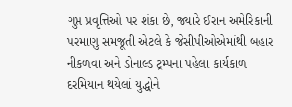ગુપ્ત પ્રવૃત્તિઓ પર શંકા છે, જ્યારે ઈરાન અમેરિકાની પરમાણુ સમજૂતી એટલે કે જેસીપીઓએમાંથી બહાર નીકળવા અને ડોનાલ્ડ ટ્રમ્પના પહેલા કાર્યકાળ દરમિયાન થયેલાં યુદ્ધોને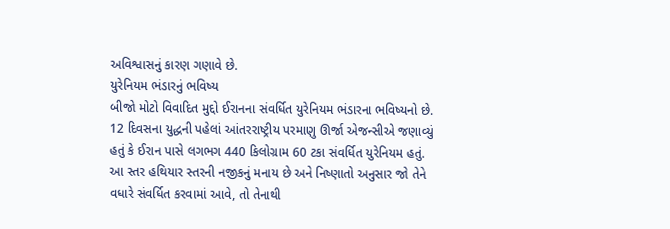અવિશ્વાસનું કારણ ગણાવે છે.
યુરેનિયમ ભંડારનું ભવિષ્ય
બીજો મોટો વિવાદિત મુદ્દો ઈરાનના સંવર્ધિત યુરેનિયમ ભંડારના ભવિષ્યનો છે. 12 દિવસના યુદ્ધની પહેલાં આંતરરાષ્ટ્રીય પરમાણુ ઊર્જા એજન્સીએ જણાવ્યું હતું કે ઈરાન પાસે લગભગ 440 કિલોગ્રામ 60 ટકા સંવર્ધિત યુરેનિયમ હતું.
આ સ્તર હથિયાર સ્તરની નજીકનું મનાય છે અને નિષ્ણાતો અનુસાર જો તેને વધારે સંવર્ધિત કરવામાં આવે, તો તેનાથી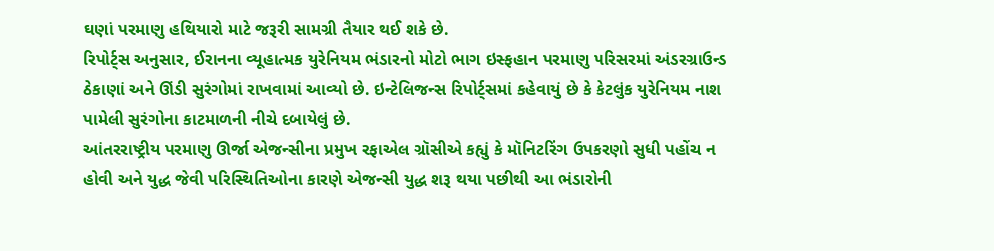ઘણાં પરમાણુ હથિયારો માટે જરૂરી સામગ્રી તૈયાર થઈ શકે છે.
રિપોર્ટ્સ અનુસાર, ઈરાનના વ્યૂહાત્મક યુરેનિયમ ભંડારનો મોટો ભાગ ઇસ્ફહાન પરમાણુ પરિસરમાં અંડરગ્રાઉન્ડ ઠેકાણાં અને ઊંડી સુરંગોમાં રાખવામાં આવ્યો છે. ઇન્ટેલિજન્સ રિપોર્ટ્સમાં કહેવાયું છે કે કેટલુંક યુરેનિયમ નાશ પામેલી સુરંગોના કાટમાળની નીચે દબાયેલું છે.
આંતરરાષ્ટ્રીય પરમાણુ ઊર્જા એજન્સીના પ્રમુખ રફાએલ ગ્રૉસીએ કહ્યું કે મૉનિટરિંગ ઉપકરણો સુધી પહોંચ ન હોવી અને યુદ્ધ જેવી પરિસ્થિતિઓના કારણે એજન્સી યુદ્ધ શરૂ થયા પછીથી આ ભંડારોની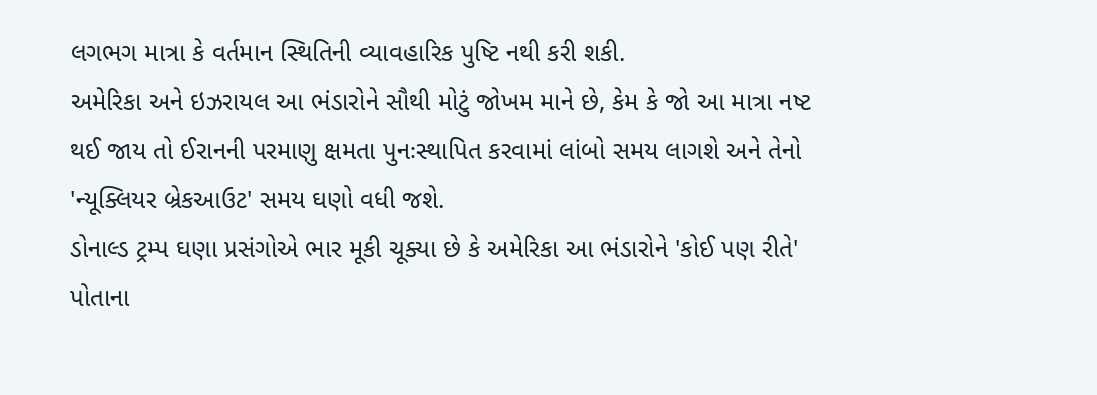લગભગ માત્રા કે વર્તમાન સ્થિતિની વ્યાવહારિક પુષ્ટિ નથી કરી શકી.
અમેરિકા અને ઇઝરાયલ આ ભંડારોને સૌથી મોટું જોખમ માને છે, કેમ કે જો આ માત્રા નષ્ટ થઈ જાય તો ઈરાનની પરમાણુ ક્ષમતા પુનઃસ્થાપિત કરવામાં લાંબો સમય લાગશે અને તેનો 'ન્યૂક્લિયર બ્રેકઆઉટ' સમય ઘણો વધી જશે.
ડોનાલ્ડ ટ્રમ્પ ઘણા પ્રસંગોએ ભાર મૂકી ચૂક્યા છે કે અમેરિકા આ ભંડારોને 'કોઈ પણ રીતે' પોતાના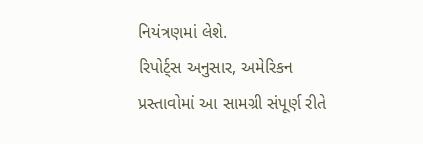નિયંત્રણમાં લેશે.
રિપોર્ટ્સ અનુસાર, અમેરિકન પ્રસ્તાવોમાં આ સામગ્રી સંપૂર્ણ રીતે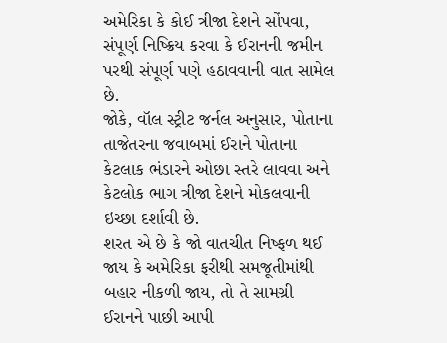અમેરિકા કે કોઈ ત્રીજા દેશને સોંપવા, સંપૂર્ણ નિષ્ક્રિય કરવા કે ઈરાનની જમીન પરથી સંપૂર્ણ પણે હઠાવવાની વાત સામેલ છે.
જોકે, વૉલ સ્ટ્રીટ જર્નલ અનુસાર, પોતાના તાજેતરના જવાબમાં ઈરાને પોતાના કેટલાક ભંડારને ઓછા સ્તરે લાવવા અને કેટલોક ભાગ ત્રીજા દેશને મોકલવાની ઇચ્છા દર્શાવી છે.
શરત એ છે કે જો વાતચીત નિષ્ફળ થઈ જાય કે અમેરિકા ફરીથી સમજૂતીમાંથી બહાર નીકળી જાય, તો તે સામગ્રી ઈરાનને પાછી આપી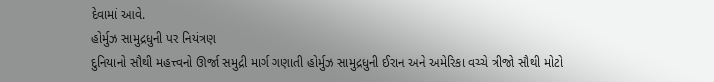દેવામાં આવે.
હોર્મુઝ સામુદ્રધુની પર નિયંત્રણ
દુનિયાનો સૌથી મહત્ત્વનો ઊર્જા સમુદ્રી માર્ગ ગણાતી હોર્મુઝ સામુદ્રધુની ઈરાન અને અમેરિકા વચ્ચે ત્રીજો સૌથી મોટો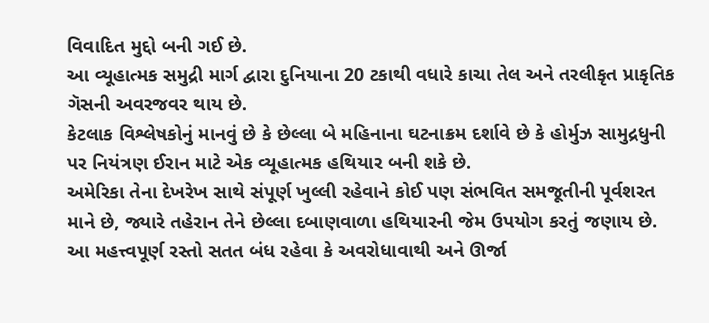વિવાદિત મુદ્દો બની ગઈ છે.
આ વ્યૂહાત્મક સમુદ્રી માર્ગ દ્વારા દુનિયાના 20 ટકાથી વધારે કાચા તેલ અને તરલીકૃત પ્રાકૃતિક ગૅસની અવરજવર થાય છે.
કેટલાક વિશ્લેષકોનું માનવું છે કે છેલ્લા બે મહિનાના ઘટનાક્રમ દર્શાવે છે કે હોર્મુઝ સામુદ્રધુની પર નિયંત્રણ ઈરાન માટે એક વ્યૂહાત્મક હથિયાર બની શકે છે.
અમેરિકા તેના દેખરેખ સાથે સંપૂર્ણ ખુલ્લી રહેવાને કોઈ પણ સંભવિત સમજૂતીની પૂર્વશરત માને છે, જ્યારે તહેરાન તેને છેલ્લા દબાણવાળા હથિયારની જેમ ઉપયોગ કરતું જણાય છે.
આ મહત્ત્વપૂર્ણ રસ્તો સતત બંધ રહેવા કે અવરોધાવાથી અને ઊર્જા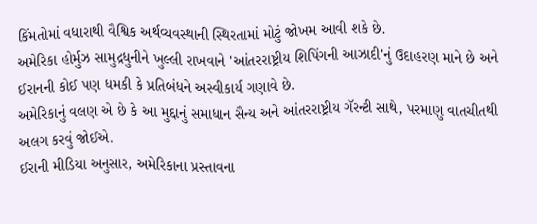કિંમતોમાં વધારાથી વૈશ્વિક અર્થવ્યવસ્થાની સ્થિરતામાં મોટું જોખમ આવી શકે છે.
અમેરિકા હોર્મુઝ સામુદ્રધુનીને ખુલ્લી રાખવાને 'આંતરરાષ્ટ્રીય શિપિંગની આઝાદી'નું ઉદાહરણ માને છે અને ઈરાનની કોઈ પણ ધમકી કે પ્રતિબંધને અસ્વીકાર્ય ગણાવે છે.
અમેરિકાનું વલણ એ છે કે આ મુદ્દાનું સમાધાન સૈન્ય અને આંતરરાષ્ટ્રીય ગૅરન્ટી સાથે, પરમાણુ વાતચીતથી અલગ કરવું જોઈએ.
ઈરાની મીડિયા અનુસાર, અમેરિકાના પ્રસ્તાવના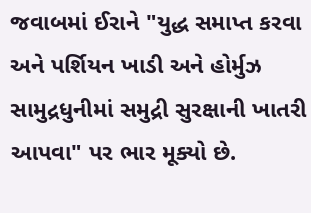જવાબમાં ઈરાને "યુદ્ધ સમાપ્ત કરવા અને પર્શિયન ખાડી અને હોર્મુઝ સામુદ્રધુનીમાં સમુદ્રી સુરક્ષાની ખાતરી આપવા" પર ભાર મૂક્યો છે.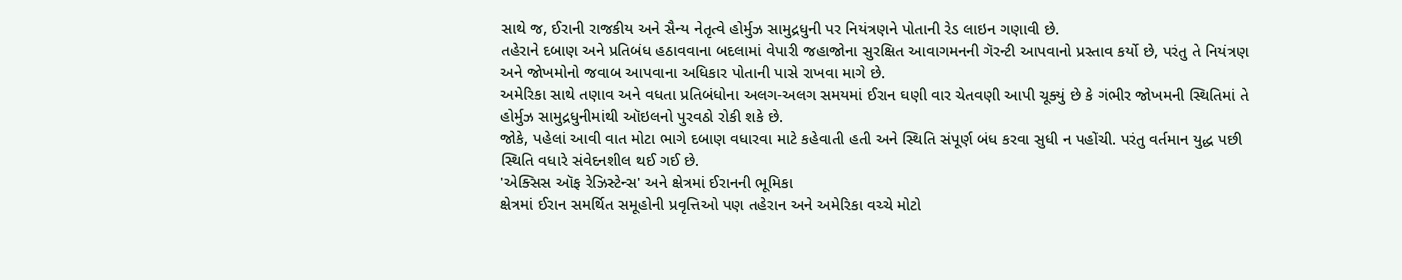સાથે જ, ઈરાની રાજકીય અને સૈન્ય નેતૃત્વે હોર્મુઝ સામુદ્રધુની પર નિયંત્રણને પોતાની રેડ લાઇન ગણાવી છે.
તહેરાને દબાણ અને પ્રતિબંધ હઠાવવાના બદલામાં વેપારી જહાજોના સુરક્ષિત આવાગમનની ગૅરન્ટી આપવાનો પ્રસ્તાવ કર્યો છે, પરંતુ તે નિયંત્રણ અને જોખમોનો જવાબ આપવાના અધિકાર પોતાની પાસે રાખવા માગે છે.
અમેરિકા સાથે તણાવ અને વધતા પ્રતિબંધોના અલગ-અલગ સમયમાં ઈરાન ઘણી વાર ચેતવણી આપી ચૂક્યું છે કે ગંભીર જોખમની સ્થિતિમાં તે હોર્મુઝ સામુદ્રધુનીમાંથી ઑઇલનો પુરવઠો રોકી શકે છે.
જોકે, પહેલાં આવી વાત મોટા ભાગે દબાણ વધારવા માટે કહેવાતી હતી અને સ્થિતિ સંપૂર્ણ બંધ કરવા સુધી ન પહોંચી. પરંતુ વર્તમાન યુદ્ધ પછી સ્થિતિ વધારે સંવેદનશીલ થઈ ગઈ છે.
'એક્સિસ ઑફ રેઝિસ્ટેન્સ' અને ક્ષેત્રમાં ઈરાનની ભૂમિકા
ક્ષેત્રમાં ઈરાન સમર્થિત સમૂહોની પ્રવૃત્તિઓ પણ તહેરાન અને અમેરિકા વચ્ચે મોટો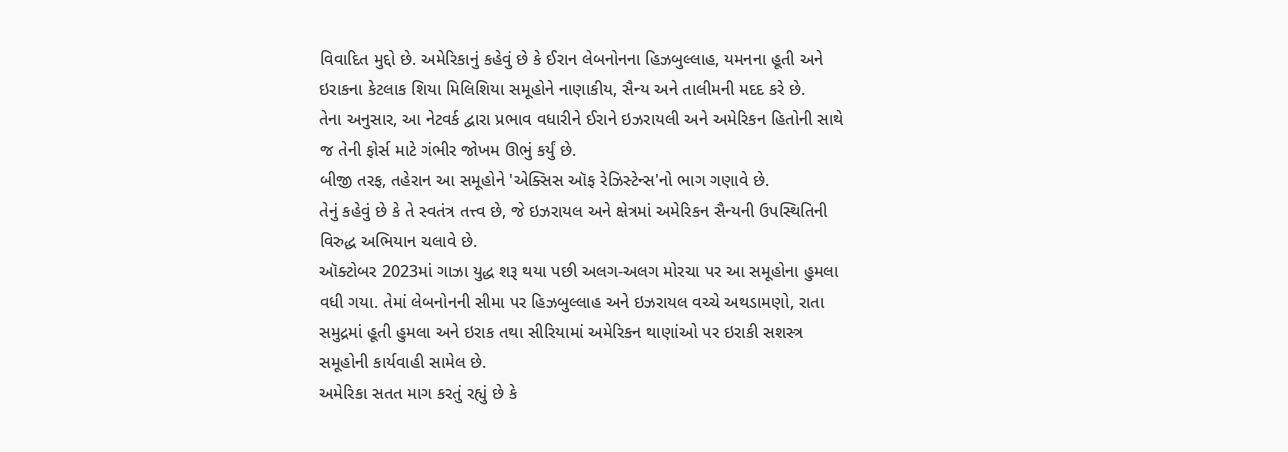વિવાદિત મુદ્દો છે. અમેરિકાનું કહેવું છે કે ઈરાન લેબનોનના હિઝબુલ્લાહ, યમનના હૂતી અને ઇરાકના કેટલાક શિયા મિલિશિયા સમૂહોને નાણાકીય, સૈન્ય અને તાલીમની મદદ કરે છે.
તેના અનુસાર, આ નેટવર્ક દ્વારા પ્રભાવ વધારીને ઈરાને ઇઝરાયલી અને અમેરિકન હિતોની સાથે જ તેની ફોર્સ માટે ગંભીર જોખમ ઊભું કર્યું છે.
બીજી તરફ, તહેરાન આ સમૂહોને 'એક્સિસ ઑફ રેઝિસ્ટેન્સ'નો ભાગ ગણાવે છે.
તેનું કહેવું છે કે તે સ્વતંત્ર તત્ત્વ છે, જે ઇઝરાયલ અને ક્ષેત્રમાં અમેરિકન સૈન્યની ઉપસ્થિતિની વિરુદ્ધ અભિયાન ચલાવે છે.
ઑક્ટોબર 2023માં ગાઝા યુદ્ધ શરૂ થયા પછી અલગ-અલગ મોરચા પર આ સમૂહોના હુમલા વધી ગયા. તેમાં લેબનોનની સીમા પર હિઝબુલ્લાહ અને ઇઝરાયલ વચ્ચે અથડામણો, રાતા સમુદ્રમાં હૂતી હુમલા અને ઇરાક તથા સીરિયામાં અમેરિકન થાણાંઓ પર ઇરાકી સશસ્ત્ર સમૂહોની કાર્યવાહી સામેલ છે.
અમેરિકા સતત માગ કરતું રહ્યું છે કે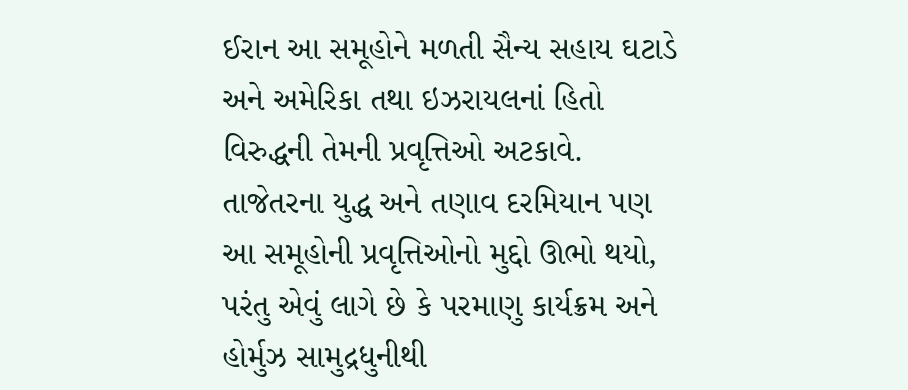ઈરાન આ સમૂહોને મળતી સૈન્ય સહાય ઘટાડે અને અમેરિકા તથા ઇઝરાયલનાં હિતો વિરુદ્ધની તેમની પ્રવૃત્તિઓ અટકાવે.
તાજેતરના યુદ્ધ અને તણાવ દરમિયાન પણ આ સમૂહોની પ્રવૃત્તિઓનો મુદ્દો ઊભો થયો, પરંતુ એવું લાગે છે કે પરમાણુ કાર્યક્રમ અને હોર્મુઝ સામુદ્રધુનીથી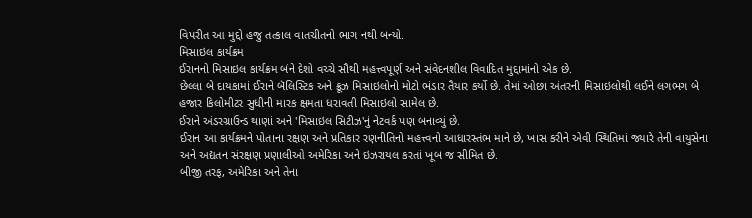વિપરીત આ મુદ્દો હજુ તત્કાલ વાતચીતનો ભાગ નથી બન્યો.
મિસાઇલ કાર્યક્રમ
ઈરાનનો મિસાઇલ કાર્યક્રમ બંને દેશો વચ્ચે સૌથી મહત્ત્વપૂર્ણ અને સંવેદનશીલ વિવાદિત મુદ્દામાંનો એક છે.
છેલ્લા બે દાયકામાં ઈરાને બૅલિસ્ટિક અને ક્રૂઝ મિસાઇલોનો મોટો ભંડાર તૈયાર કર્યો છે. તેમાં ઓછા અંતરની મિસાઇલોથી લઈને લગભગ બે હજાર કિલોમીટર સુધીની મારક ક્ષમતા ધરાવતી મિસાઇલો સામેલ છે.
ઈરાને અંડરગ્રાઉન્ડ થાણાં અને 'મિસાઇલ સિટીઝ'નું નેટવર્ક પણ બનાવ્યું છે.
ઈરાન આ કાર્યક્રમને પોતાના રક્ષણ અને પ્રતિકાર રણનીતિનો મહત્ત્વનો આધારસ્તંભ માને છે, ખાસ કરીને એવી સ્થિતિમાં જ્યારે તેની વાયુસેના અને અદ્યતન સંરક્ષણ પ્રણાલીઓ અમેરિકા અને ઇઝરાયલ કરતાં ખૂબ જ સીમિત છે.
બીજી તરફ, અમેરિકા અને તેના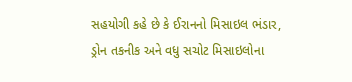સહયોગી કહે છે કે ઈરાનનો મિસાઇલ ભંડાર, ડ્રોન તકનીક અને વધુ સચોટ મિસાઇલોના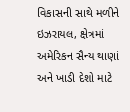વિકાસની સાથે મળીને ઇઝરાયલ, ક્ષેત્રમાં અમેરિકન સૈન્ય થાણાં અને ખાડી દેશો માટે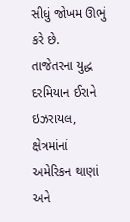સીધું જોખમ ઊભું કરે છે.
તાજેતરના યુદ્ધ દરમિયાન ઈરાને ઇઝરાયલ, ક્ષેત્રમાંનાં અમેરિકન થાણાં અને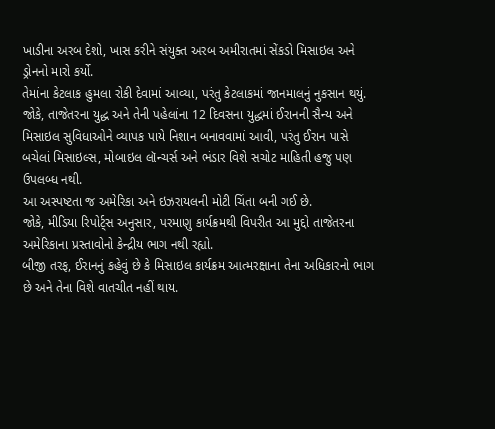ખાડીના અરબ દેશો, ખાસ કરીને સંયુક્ત અરબ અમીરાતમાં સેંકડો મિસાઇલ અને ડ્રોનનો મારો કર્યો.
તેમાંના કેટલાક હુમલા રોકી દેવામાં આવ્યા, પરંતુ કેટલાકમાં જાનમાલનું નુકસાન થયું.
જોકે, તાજેતરના યુદ્ધ અને તેની પહેલાંના 12 દિવસના યુદ્ધમાં ઈરાનની સૈન્ય અને મિસાઇલ સુવિધાઓને વ્યાપક પાયે નિશાન બનાવવામાં આવી, પરંતુ ઈરાન પાસે બચેલાં મિસાઇલ્સ, મોબાઇલ લૉન્ચર્સ અને ભંડાર વિશે સચોટ માહિતી હજુ પણ ઉપલબ્ધ નથી.
આ અસ્પષ્ટતા જ અમેરિકા અને ઇઝરાયલની મોટી ચિંતા બની ગઈ છે.
જોકે, મીડિયા રિપોર્ટ્સ અનુસાર, પરમાણુ કાર્યક્રમથી વિપરીત આ મુદ્દો તાજેતરના અમેરિકાના પ્રસ્તાવોનો કેન્દ્રીય ભાગ નથી રહ્યો.
બીજી તરફ, ઈરાનનું કહેવું છે કે મિસાઇલ કાર્યક્રમ આત્મરક્ષાના તેના અધિકારનો ભાગ છે અને તેના વિશે વાતચીત નહીં થાય.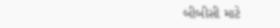બીબીસી માટે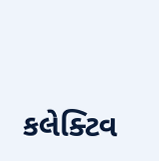કલેક્ટિવ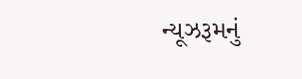ન્યૂઝરૂમનું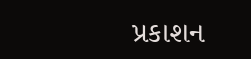પ્રકાશન